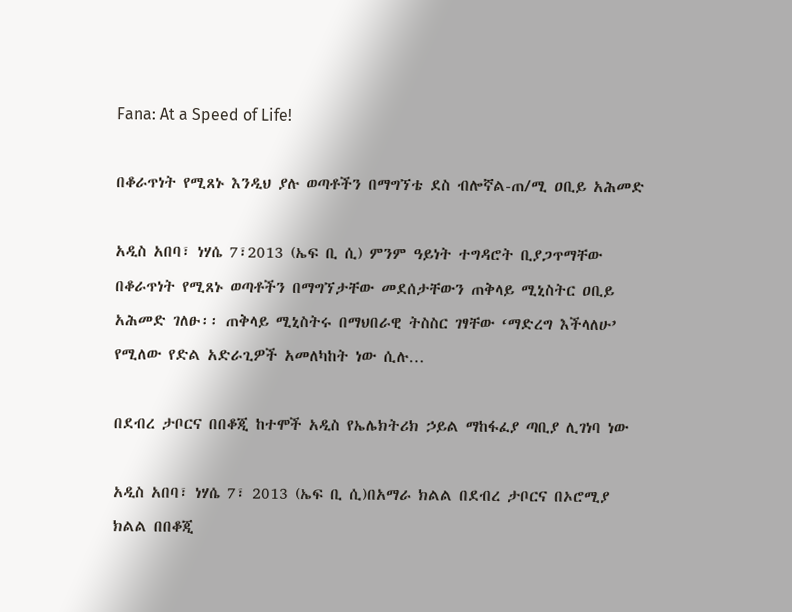Fana: At a Speed of Life!

በቆራጥነት የሚጸኑ እንዲህ ያሉ ወጣቶችን በማግኘቴ ደስ ብሎኛል-ጠ/ሚ ዐቢይ አሕመድ

አዲስ አበባ፣ ነሃሴ 7፣2013 (ኤፍ ቢ ሲ) ምንም ዓይነት ተግዳሮት ቢያጋጥማቸው በቆራጥነት የሚጸኑ ወጣቶችን በማግኘታቸው መደሰታቸውን ጠቅላይ ሚኒስትር ዐቢይ አሕመድ ገለፁ፡፡ ጠቅላይ ሚኒስትሩ በማህበራዊ ትስስር ገፃቸው ‘ማድረግ እችላለሁ’ የሚለው የድል አድራጊዎች አመለካከት ነው ሲሉ…

በደብረ ታቦርና በበቆጂ ከተሞች አዲስ የኤሌክትሪክ ኃይል ማከፋፈያ ጣቢያ ሊገነባ ነው

አዲስ አበባ፣ ነሃሴ 7፣ 2013 (ኤፍ ቢ ሲ)በአማራ ክልል በደብረ ታቦርና በኦሮሚያ ክልል በበቆጂ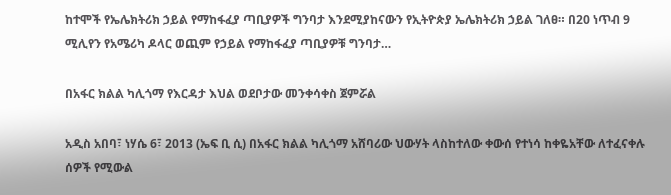ከተሞች የኤሌክትሪክ ኃይል የማከፋፈያ ጣቢያዎች ግንባታ እንደሚያከናውን የኢትዮጵያ ኤሌክትሪክ ኃይል ገለፀ። በ20 ነጥብ 9 ሚሊየን የአሜሪካ ዶላር ወጪም የኃይል የማከፋፈያ ጣቢያዎቹ ግንባታ…

በአፋር ክልል ካሊጎማ የእርዳታ እህል ወደቦታው መንቀሳቀስ ጀምሯል

አዲስ አበባ፣ ነሃሴ 6፣ 2013 (ኤፍ ቢ ሲ) በአፋር ክልል ካሊጎማ አሸባሪው ህውሃት ላስከተለው ቀውሰ የተነሳ ከቀዬአቸው ለተፈናቀሉ ሰዎች የሚውል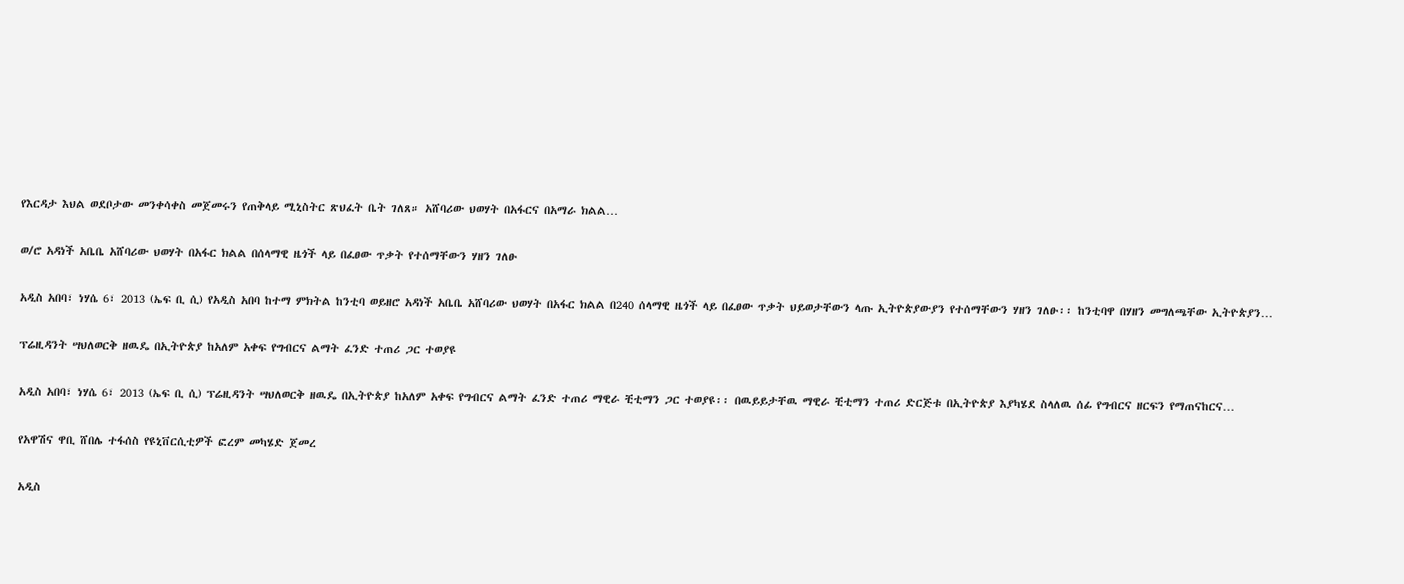የእርዳታ እህል ወደቦታው መንቀሳቀስ መጀመሩን የጠቅላይ ሚኒስትር ጽህፈት ቤት ገለጸ። አሸባሪው ህወሃት በአፋርና በአማራ ክልል…

ወ/ሮ አዳነች አቤቤ አሸባሪው ህወሃት በአፋር ክልል በሰላማዊ ዜጎች ላይ በፈፀው ጥቃት የተሰማቸውን ሃዘን ገለፁ

አዲስ አበባ፣ ነሃሴ 6፣ 2013 (ኤፍ ቢ ሲ) የአዲስ አበባ ከተማ ምክትል ከንቲባ ወይዘሮ አዳነች አቤቤ አሸባሪው ህወሃት በአፋር ክልል በ240 ሰላማዊ ዜጎች ላይ በፈፀው ጥቃት ህይወታቸውን ላጡ ኢትዮጵያውያን የተሰማቸውን ሃዘን ገለፁ፡፡ ከንቲባዋ በሃዘን መግለጫቸው ኢትዮጵያን…

ፕሬዚዳንት ሣህለወርቅ ዘዉዴ በኢትዮጵያ ከአለም አቀፍ የግብርና ልማት ፈንድ ተጠሪ ጋር ተወያዩ

አዲስ አበባ፣ ነሃሴ 6፣ 2013 (ኤፍ ቢ ሲ) ፕሬዚዳንት ሣህለወርቅ ዘዉዴ በኢትዮጵያ ከአለም አቀፍ የግብርና ልማት ፈንድ ተጠሪ ማዊራ ቺቲማን ጋር ተወያዩ፡፡ በዉይይታቸዉ ማዊራ ቺቲማን ተጠሪ ድርጅቱ በኢትዮጵያ እያካሄደ ስላለዉ ሰፊ የግብርና ዘርፍን የማጠናከርና…

የአዋሽና ዋቢ ሸበሌ ተፋሰስ የዩኒቨርሲቲዎች ፎረም መካሄድ ጀመረ

አዲስ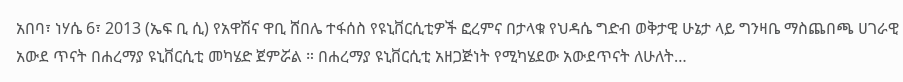አበባ፣ ነሃሴ 6፣ 2013 (ኤፍ ቢ ሲ) የአዋሽና ዋቢ ሸበሌ ተፋሰስ የዩኒቨርሲቲዎች ፎረምና በታላቁ የህዳሴ ግድብ ወቅታዊ ሁኔታ ላይ ግንዛቤ ማስጨበጫ ሀገራዊ አውደ ጥናት በሐረማያ ዩኒቨርሲቲ መካሄድ ጀምሯል ። በሐረማያ ዩኒቨርሲቲ አዘጋጅነት የሚካሄደው አውደጥናት ለሁለት…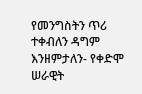የመንግስትን ጥሪ ተቀብለን ዳግም እንዘምታለን- የቀድሞ ሠራዊት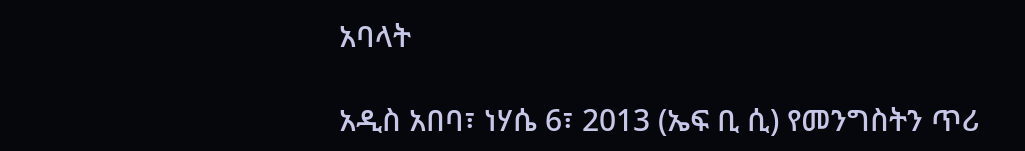አባላት

አዲስ አበባ፣ ነሃሴ 6፣ 2013 (ኤፍ ቢ ሲ) የመንግስትን ጥሪ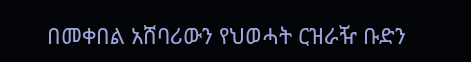በመቀበል አሸባሪውን የህወሓት ርዝራዥ ቡድን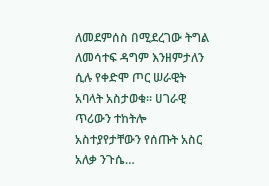ለመደምሰስ በሚደረገው ትግል ለመሳተፍ ዳግም እንዘምታለን ሲሉ የቀድሞ ጦር ሠራዊት አባላት አስታወቁ። ሀገራዊ ጥሪውን ተከትሎ አስተያየታቸውን የሰጡት አስር አለቃ ንጉሴ…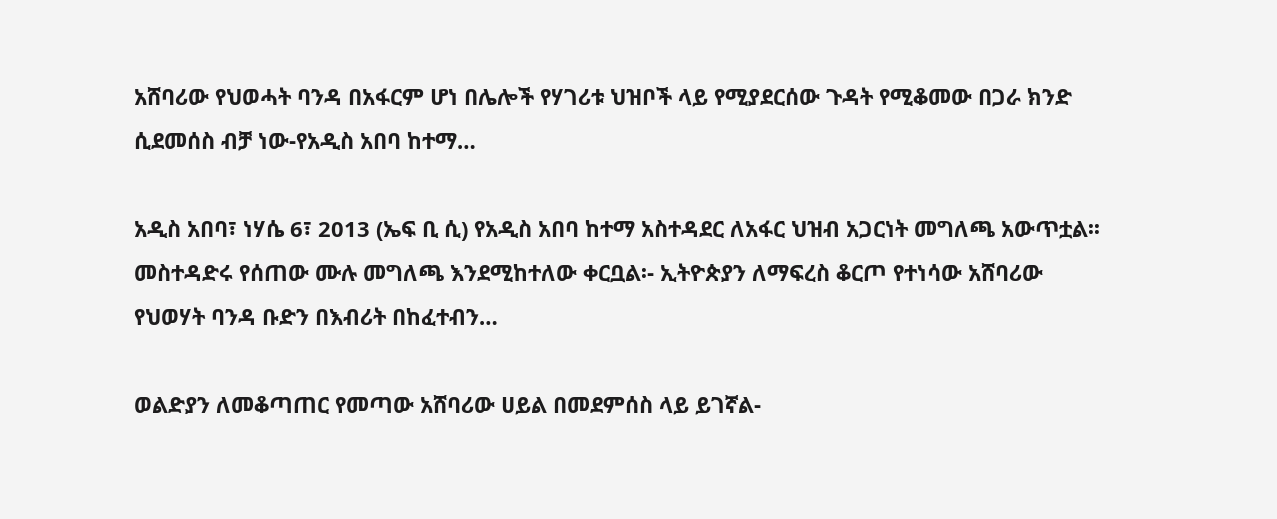አሸባሪው የህወሓት ባንዳ በአፋርም ሆነ በሌሎች የሃገሪቱ ህዝቦች ላይ የሚያደርሰው ጉዳት የሚቆመው በጋራ ክንድ ሲደመሰስ ብቻ ነው-የአዲስ አበባ ከተማ…

አዲስ አበባ፣ ነሃሴ 6፣ 2013 (ኤፍ ቢ ሲ) የአዲስ አበባ ከተማ አስተዳደር ለአፋር ህዝብ አጋርነት መግለጫ አውጥቷል፡፡ መስተዳድሩ የሰጠው ሙሉ መግለጫ እንደሚከተለው ቀርቧል፡- ኢትዮጵያን ለማፍረስ ቆርጦ የተነሳው አሸባሪው የህወሃት ባንዳ ቡድን በእብሪት በከፈተብን…

ወልድያን ለመቆጣጠር የመጣው አሸባሪው ሀይል በመደምሰስ ላይ ይገኛል-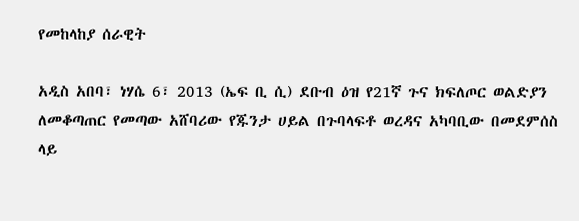የመከላከያ ሰራዊት

አዲስ አበባ፣ ነሃሴ 6፣ 2013 (ኤፍ ቢ ሲ) ደቡብ ዕዝ የ21ኛ ጉና ክፍለጦር ወልድያን ለመቆጣጠር የመጣው አሸባሪው የጁንታ ሀይል በጉባላፍቶ ወረዳና አካባቢው በመደምሰስ ላይ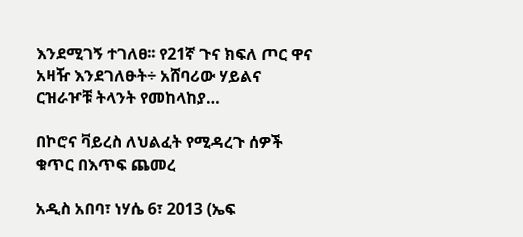እንደሚገኝ ተገለፀ፡፡ የ21ኛ ጉና ክፍለ ጦር ዋና አዛዥ እንደገለፁት÷ አሸባሪው ሃይልና ርዝራዦቹ ትላንት የመከላከያ…

በኮሮና ቫይረስ ለህልፈት የሚዳረጉ ሰዎች ቁጥር በእጥፍ ጨመረ

አዲስ አበባ፣ ነሃሴ 6፣ 2013 (ኤፍ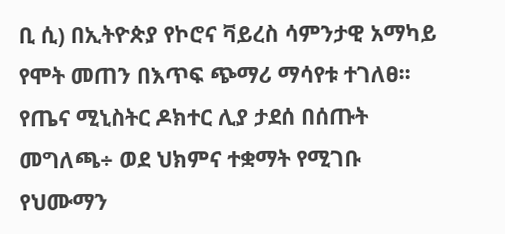ቢ ሲ) በኢትዮጵያ የኮሮና ቫይረስ ሳምንታዊ አማካይ የሞት መጠን በእጥፍ ጭማሪ ማሳየቱ ተገለፀ፡፡ የጤና ሚኒስትር ዶክተር ሊያ ታደሰ በሰጡት መግለጫ÷ ወደ ህክምና ተቋማት የሚገቡ የህሙማን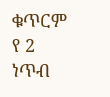ቁጥርም የ 2 ነጥብ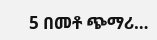5 በመቶ ጭማሪ…